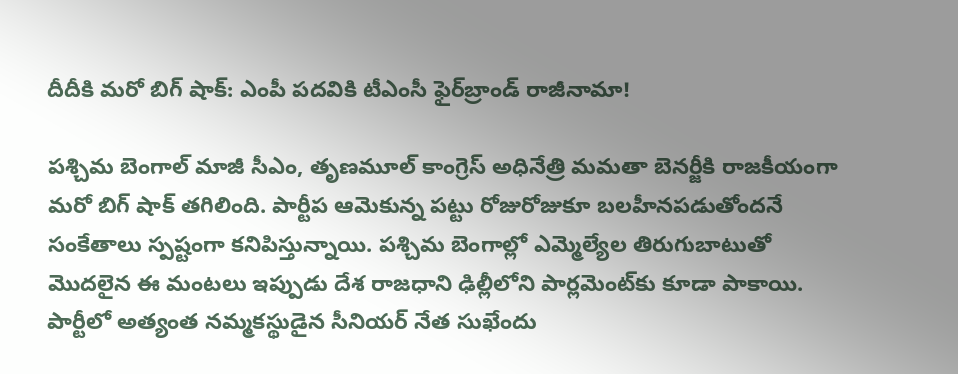దీదీకి మరో బిగ్ షాక్: ఎంపీ పదవికి టీఎంసీ ఫైర్‌బ్రాండ్ రాజీనామా!

పశ్చిమ బెంగాల్ మాజీ సీఎం, తృణమూల్ కాంగ్రెస్ అధినేత్రి మమతా బెనర్జీకి రాజకీయంగా మరో బిగ్ షాక్ తగిలింది. పార్టీప ఆమెకున్న పట్టు రోజురోజుకూ బలహీనపడుతోందనే సంకేతాలు స్పష్టంగా కనిపిస్తున్నాయి. పశ్చిమ బెంగాల్లో ఎమ్మెల్యేల తిరుగుబాటుతో మొదలైన ఈ మంటలు ఇప్పుడు దేశ రాజధాని ఢిల్లీలోని పార్లమెంట్‌కు కూడా పాకాయి. పార్టీలో అత్యంత నమ్మకస్థుడైన సీనియర్ నేత సుఖేందు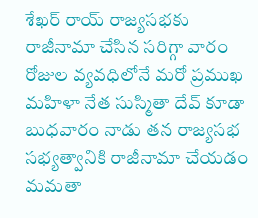శేఖర్ రాయ్ రాజ్యసభకు రాజీనామా చేసిన సరిగ్గా వారం రోజుల వ్యవధిలోనే మరో ప్రముఖ మహిళా నేత సుస్మితా దేవ్ కూడా బుధవారం నాడు తన రాజ్యసభ సభ్యత్వానికి రాజీనామా చేయడం మమతా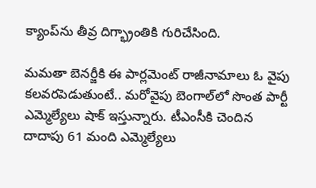క్యాంప్‌ను తీవ్ర దిగ్భ్రాంతికి గురిచేసింది.

మమతా బెనర్జీకి ఈ పార్లమెంట్ రాజీనామాలు ఓ వైపు కలవరపెడుతుంటే.. మరోవైపు బెంగాల్‌లో సొంత పార్టీ ఎమ్మెల్యేలు షాక్ ఇస్తున్నారు. టీఎంసీకి చెందిన దాదాపు 61 మంది ఎమ్మెల్యేలు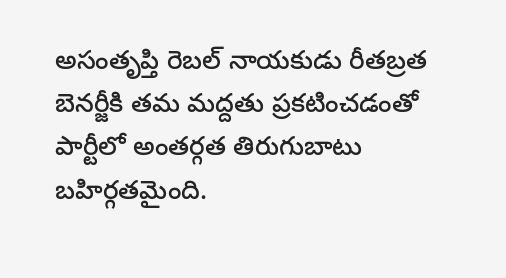అసంతృప్తి రెబల్ నాయకుడు రీతబ్రత బెనర్జీకి తమ మద్దతు ప్రకటించడంతో పార్టీలో అంతర్గత తిరుగుబాటు బహిర్గతమైంది.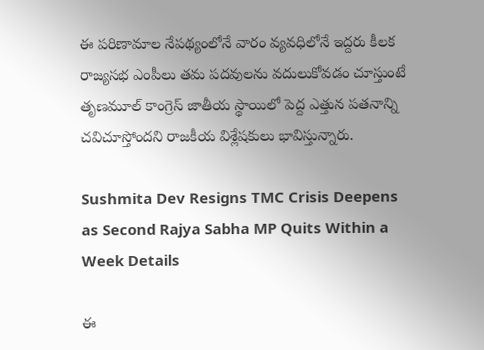ఈ పరిణామాల నేపథ్యంలోనే వారం వ్యవధిలోనే ఇద్దరు కీలక రాజ్యసభ ఎంపీలు తమ పదవులను వదులుకోవడం చూస్తుంటే తృణమూల్ కాంగ్రెస్ జాతీయ స్థాయిలో పెద్ద ఎత్తున పతనాన్ని చవిచూస్తోందని రాజకీయ విశ్లేషకులు భావిస్తున్నారు.

Sushmita Dev Resigns TMC Crisis Deepens as Second Rajya Sabha MP Quits Within a Week Details

ఈ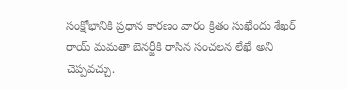సంక్షోభానికి ప్రధాన కారణం వారం క్రితం సుఖేందు శేఖర్ రాయ్ మమతా బెనర్జీకి రాసిన సంచలన లేఖే అని చెప్పవచ్చు.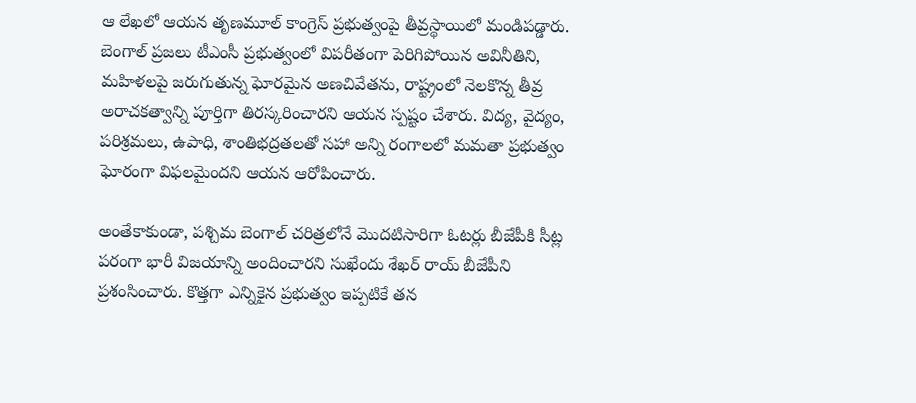ఆ లేఖలో ఆయన తృణమూల్ కాంగ్రెస్ ప్రభుత్వంపై తీవ్రస్థాయిలో మండిపడ్డారు. బెంగాల్ ప్రజలు టీఎంసీ ప్రభుత్వంలో విపరీతంగా పెరిగిపోయిన అవినీతిని, మహిళలపై జరుగుతున్న ఘోరమైన అణచివేతను, రాష్ట్రంలో నెలకొన్న తీవ్ర అరాచకత్వాన్ని పూర్తిగా తిరస్కరించారని ఆయన స్పష్టం చేశారు. విద్య, వైద్యం, పరిశ్రమలు, ఉపాధి, శాంతిభద్రతలతో సహా అన్ని రంగాలలో మమతా ప్రభుత్వం ఘోరంగా విఫలమైందని ఆయన ఆరోపించారు.

అంతేకాకుండా, పశ్చిమ బెంగాల్ చరిత్రలోనే మొదటిసారిగా ఓటర్లు బీజేపీకి సీట్ల పరంగా భారీ విజయాన్ని అందించారని సుఖేందు శేఖర్ రాయ్ బీజేపీని ప్రశంసించారు. కొత్తగా ఎన్నికైన ప్రభుత్వం ఇప్పటికే తన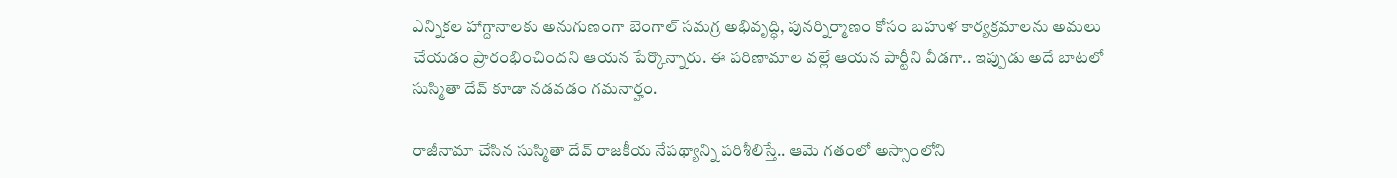ఎన్నికల హాగ్దానాలకు అనుగుణంగా బెంగాల్ సమగ్ర అభివృద్ధి, పునర్నిర్మాణం కోసం బహుళ కార్యక్రమాలను అమలు చేయడం ప్రారంభించిందని ఆయన పేర్కొన్నారు. ఈ పరిణామాల వల్లే ఆయన పార్టీని వీడగా.. ఇప్పుడు అదే బాటలో సుస్మితా దేవ్ కూడా నడవడం గమనార్హం.

రాజీనామా చేసిన సుస్మితా దేవ్ రాజకీయ నేపథ్యాన్ని పరిశీలిస్తే.. ఆమె గతంలో అస్సాంలోని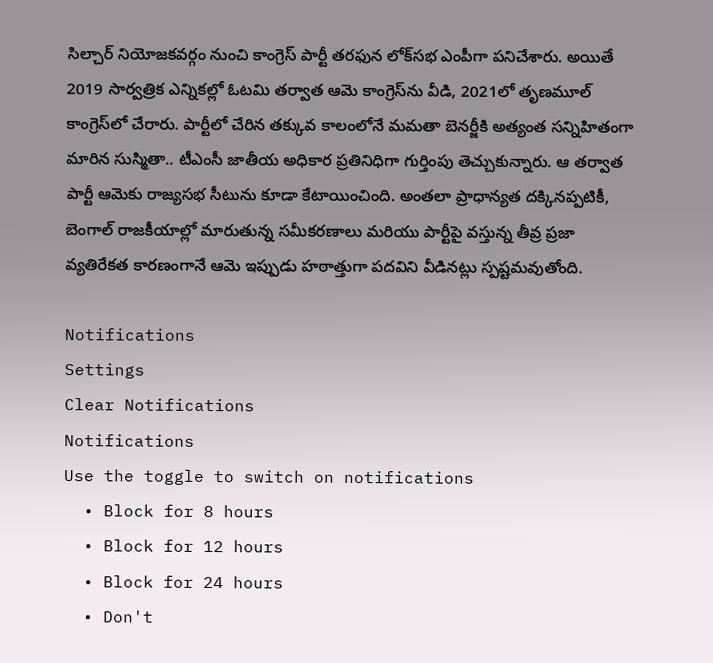సిల్చార్ నియోజకవర్గం నుంచి కాంగ్రెస్ పార్టీ తరఫున లోక్‌సభ ఎంపీగా పనిచేశారు. అయితే 2019 సార్వత్రిక ఎన్నికల్లో ఓటమి తర్వాత ఆమె కాంగ్రెస్‌ను వీడి, 2021లో తృణమూల్ కాంగ్రెస్‌లో చేరారు. పార్టీలో చేరిన తక్కువ కాలంలోనే మమతా బెనర్జీకి అత్యంత సన్నిహితంగా మారిన సుస్మితా.. టీఎంసీ జాతీయ అధికార ప్రతినిధిగా గుర్తింపు తెచ్చుకున్నారు. ఆ తర్వాత పార్టీ ఆమెకు రాజ్యసభ సీటును కూడా కేటాయించింది. అంతలా ప్రాధాన్యత దక్కినప్పటికీ, బెంగాల్ రాజకీయాల్లో మారుతున్న సమీకరణాలు మరియు పార్టీపై వస్తున్న తీవ్ర ప్రజా వ్యతిరేకత కారణంగానే ఆమె ఇప్పుడు హఠాత్తుగా పదవిని వీడినట్లు స్పష్టమవుతోంది.

Notifications
Settings
Clear Notifications
Notifications
Use the toggle to switch on notifications
  • Block for 8 hours
  • Block for 12 hours
  • Block for 24 hours
  • Don't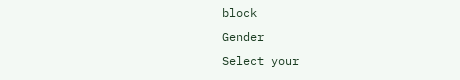block
Gender
Select your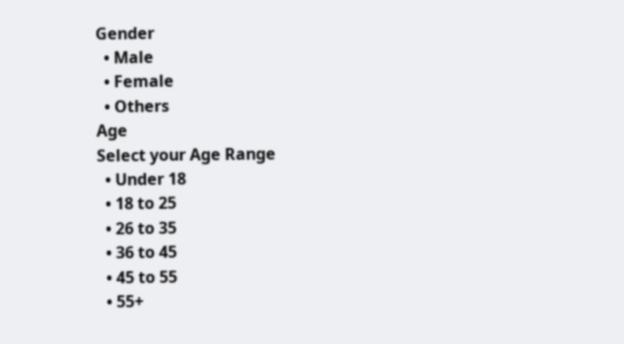Gender
  • Male
  • Female
  • Others
Age
Select your Age Range
  • Under 18
  • 18 to 25
  • 26 to 35
  • 36 to 45
  • 45 to 55
  • 55+